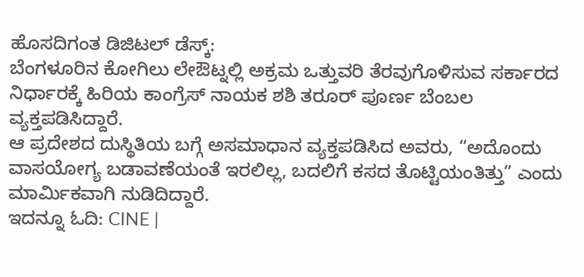ಹೊಸದಿಗಂತ ಡಿಜಿಟಲ್ ಡೆಸ್ಕ್:
ಬೆಂಗಳೂರಿನ ಕೋಗಿಲು ಲೇಔಟ್ನಲ್ಲಿ ಅಕ್ರಮ ಒತ್ತುವರಿ ತೆರವುಗೊಳಿಸುವ ಸರ್ಕಾರದ ನಿರ್ಧಾರಕ್ಕೆ ಹಿರಿಯ ಕಾಂಗ್ರೆಸ್ ನಾಯಕ ಶಶಿ ತರೂರ್ ಪೂರ್ಣ ಬೆಂಬಲ ವ್ಯಕ್ತಪಡಿಸಿದ್ದಾರೆ.
ಆ ಪ್ರದೇಶದ ದುಸ್ಥಿತಿಯ ಬಗ್ಗೆ ಅಸಮಾಧಾನ ವ್ಯಕ್ತಪಡಿಸಿದ ಅವರು, “ಅದೊಂದು ವಾಸಯೋಗ್ಯ ಬಡಾವಣೆಯಂತೆ ಇರಲಿಲ್ಲ, ಬದಲಿಗೆ ಕಸದ ತೊಟ್ಟಿಯಂತಿತ್ತು” ಎಂದು ಮಾರ್ಮಿಕವಾಗಿ ನುಡಿದಿದ್ದಾರೆ.
ಇದನ್ನೂ ಓದಿ: CINE |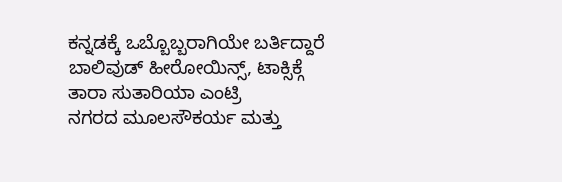ಕನ್ನಡಕ್ಕೆ ಒಬ್ಬೊಬ್ಬರಾಗಿಯೇ ಬರ್ತಿದ್ದಾರೆ ಬಾಲಿವುಡ್ ಹೀರೋಯಿನ್ಸ್, ಟಾಕ್ಸಿಕ್ಗೆ ತಾರಾ ಸುತಾರಿಯಾ ಎಂಟ್ರಿ
ನಗರದ ಮೂಲಸೌಕರ್ಯ ಮತ್ತು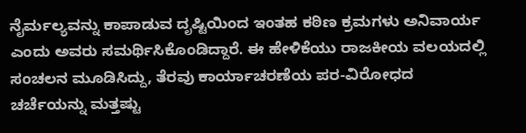ನೈರ್ಮಲ್ಯವನ್ನು ಕಾಪಾಡುವ ದೃಷ್ಟಿಯಿಂದ ಇಂತಹ ಕಠಿಣ ಕ್ರಮಗಳು ಅನಿವಾರ್ಯ ಎಂದು ಅವರು ಸಮರ್ಥಿಸಿಕೊಂಡಿದ್ದಾರೆ. ಈ ಹೇಳಿಕೆಯು ರಾಜಕೀಯ ವಲಯದಲ್ಲಿ ಸಂಚಲನ ಮೂಡಿಸಿದ್ದು, ತೆರವು ಕಾರ್ಯಾಚರಣೆಯ ಪರ-ವಿರೋಧದ ಚರ್ಚೆಯನ್ನು ಮತ್ತಷ್ಟು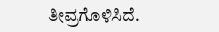ತೀವ್ರಗೊಳಿಸಿದೆ.